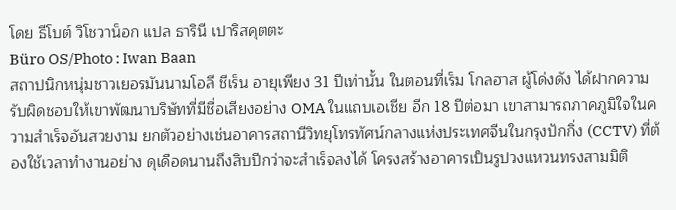โดย ธีโบต์ วิโชวาน็อก แปล ธารินี เปาริสคุตตะ
Büro OS/Photo : Iwan Baan
สถาปนิกหนุ่มชาวเยอรมันนามโอลี ชีเร็น อายุเพียง 31 ปีเท่านั้น ในตอนที่เร็ม โกลฮาส ผู้โด่งดัง ได้ฝากความรับผิดชอบให้เขาพัฒนาบริษัทที่มีชื่อเสียงอย่าง OMA ในแถบเอเชีย อีก 18 ปีต่อมา เขาสามารถภาคภูมิใจในความสำเร็จอันสวยงาม ยกตัวอย่างเช่นอาคารสถานีวิทยุโทรทัศน์กลางแห่งประเทศจีนในกรุงปักกิ่ง (CCTV) ที่ต้องใช้เวลาทำงานอย่าง ดุเดือดนานถึงสิบปีกว่าจะสำเร็จลงได้ โครงสร้างอาคารเป็นรูปวงแหวนทรงสามมิติ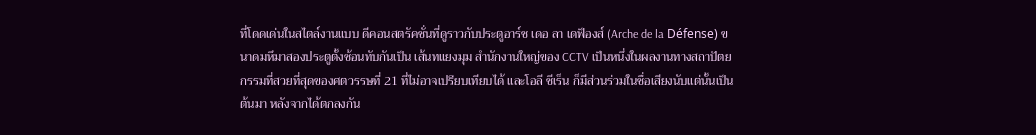ที่โดดเด่นในสไตล์งานแบบ ดีคอนสตรัคชั่นที่ดูราวกับประตูอาร์ช เดอ ลา เดฟ็องส์ (Arche de la Défense) ขนาดมหึมาสองประตูตั้งซ้อนทับกันเป็น เส้นทแยงมุม สำนักงานใหญ่ของ CCTV เป็นหนึ่งในผลงานทางสถาปัตยกรรมที่สวยที่สุดของศตวรรษที่ 21 ที่ไม่อาจเปรียบเทียบได้ และโอลี ชีเร็น ก็มีส่วนร่วมในชื่อเสียงนับแต่นั้นเป็นต้นมา หลังจากได้ตกลงกัน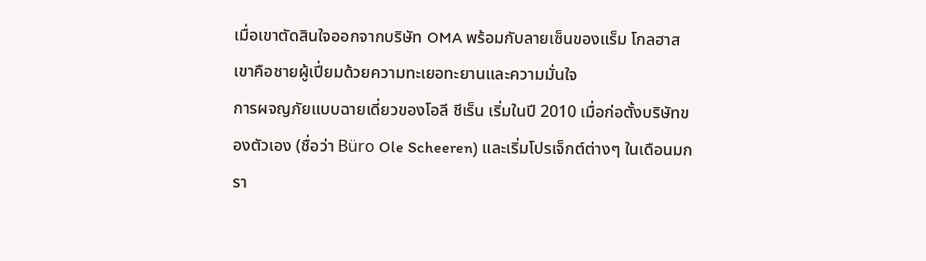เมื่อเขาตัดสินใจออกจากบริษัท OMA พร้อมกับลายเซ็นของแร็ม โกลฮาส เขาคือชายผู้เปี่ยมด้วยความทะเยอทะยานและความมั่นใจ
การผจญภัยแบบฉายเดี่ยวของโอลี ชีเร็น เริ่มในปี 2010 เมื่อก่อตั้งบริษัทของตัวเอง (ชื่อว่า Büro Ole Scheeren) และเริ่มโปรเจ็กต์ต่างๆ ในเดือนมกรา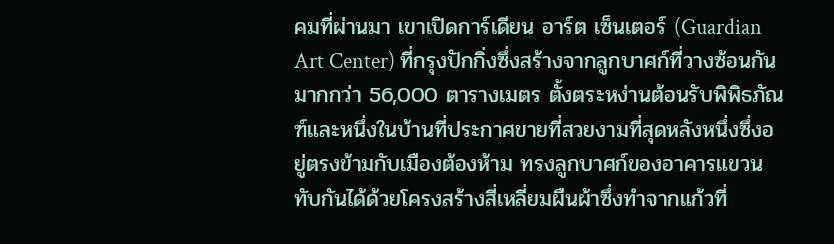คมที่ผ่านมา เขาเปิดการ์เดียน อาร์ต เซ็นเตอร์ (Guardian Art Center) ที่กรุงปักกิ่งซึ่งสร้างจากลูกบาศก์ที่วางซ้อนกันมากกว่า 56,000 ตารางเมตร ตั้งตระหง่านต้อนรับพิพิธภัณฑ์และหนึ่งในบ้านที่ประกาศขายที่สวยงามที่สุดหลังหนึ่งซึ่งอยู่ตรงข้ามกับเมืองต้องห้าม ทรงลูกบาศก์ของอาคารแขวนทับกันได้ด้วยโครงสร้างสี่เหลี่ยมผืนผ้าซึ่งทำจากแก้วที่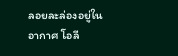ลอยละล่องอยู่ในอากาศ โอลี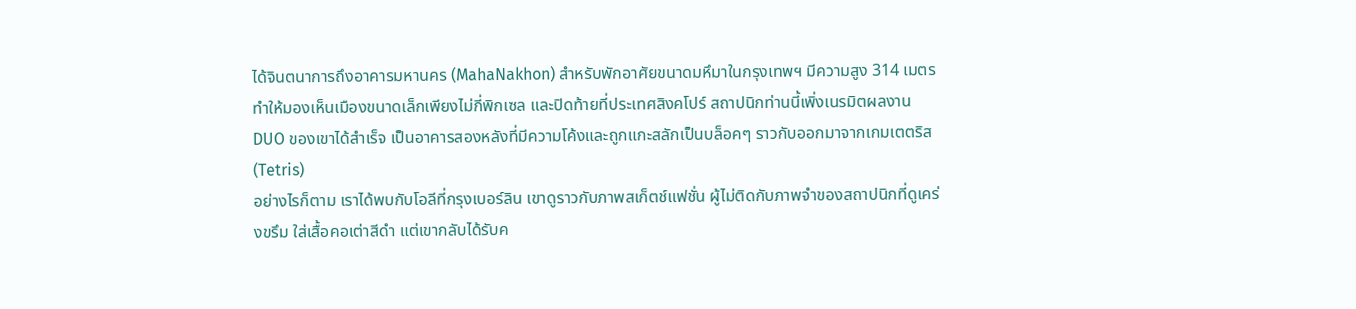ได้จินตนาการถึงอาคารมหานคร (MahaNakhon) สำหรับพักอาศัยขนาดมหึมาในกรุงเทพฯ มีความสูง 314 เมตร ทำให้มองเห็นเมืองขนาดเล็กเพียงไม่กี่พิกเซล และปิดท้ายที่ประเทศสิงคโปร์ สถาปนิกท่านนี้เพิ่งเนรมิตผลงาน DUO ของเขาได้สำเร็จ เป็นอาคารสองหลังที่มีความโค้งและถูกแกะสลักเป็นบล็อคๆ ราวกับออกมาจากเกมเตตริส (Tetris)
อย่างไรก็ตาม เราได้พบกับโอลีที่กรุงเบอร์ลิน เขาดูราวกับภาพสเก็ตช์แฟชั่น ผู้ไม่ติดกับภาพจำของสถาปนิกที่ดูเคร่งขรึม ใส่เสื้อคอเต่าสีดำ แต่เขากลับได้รับค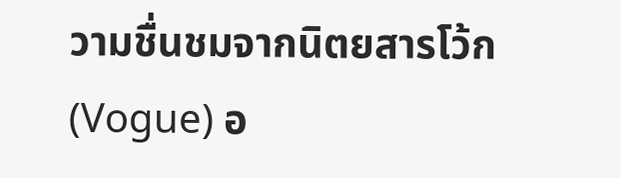วามชื่นชมจากนิตยสารโว้ก (Vogue) อ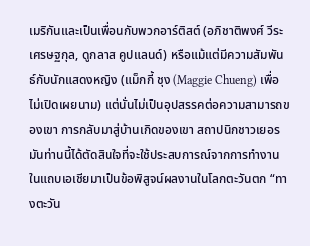เมริกันและเป็นเพื่อนกับพวกอาร์ติสต์ (อภิชาติพงศ์ วีระเศรษฐกุล, ดูกลาส คูปแลนด์) หรือแม้แต่มีความสัมพันธ์กับนักแสดงหญิง (แม็กกี้ ชุง (Maggie Chueng) เพื่อไม่เปิดเผยนาม) แต่นั่นไม่เป็นอุปสรรคต่อความสามารถของเขา การกลับมาสู่บ้านเกิดของเขา สถาปนิกชาวเยอรมันท่านนี้ได้ตัดสินใจที่จะใช้ประสบการณ์จากการทำงานในแถบเอเชียมาเป็นข้อพิสูจน์ผลงานในโลกตะวันตก “ทางตะวัน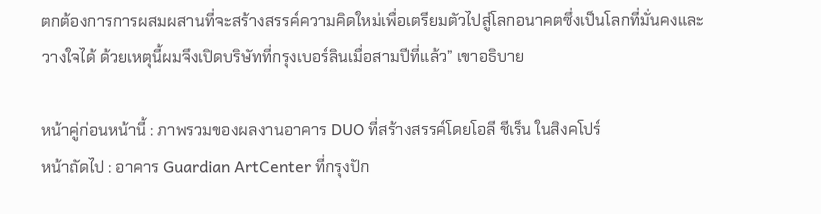ตกต้องการการผสมผสานที่จะสร้างสรรค์ความคิดใหม่เพื่อเตรียมตัวไปสู่โลกอนาคตซึ่งเป็นโลกที่มั่นคงและวางใจได้ ด้วยเหตุนี้ผมจึงเปิดบริษัทที่กรุงเบอร์ลินเมื่อสามปีที่แล้ว” เขาอธิบาย

หน้าคู่ก่อนหน้านี้ : ภาพรวมของผลงานอาคาร DUO ที่สร้างสรรค์โดยโอลี ชีเร็น ในสิงคโปร์
หน้าถัดไป : อาคาร Guardian ArtCenter ที่กรุงปัก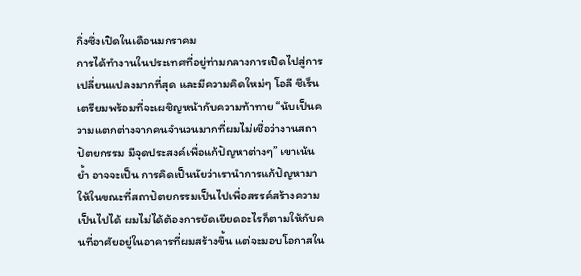กิ่งซึ่งเปิดในเดือนมกราคม
การได้ทำงานในประเทศที่อยู่ท่ามกลางการเปิดไปสู่การเปลี่ยนแปลงมากที่สุด และมีความคิดใหม่ๆ โอลี ชีเร็น เตรียมพร้อมที่จะเผชิญหน้ากับความท้าทาย “นับเป็นความแตกต่างจากคนจำนวนมากที่ผมไม่เชื่อว่างานสถาปัตยกรรม มีจุดประสงค์เพื่อแก้ปัญหาต่างๆ” เขาเน้นย้ำ อาจจะเป็น การคิดเป็นนัยว่าเรานำการแก้ปัญหามาให้ในขณะที่สถาปัตยกรรมเป็นไปเพื่อสรรค์สร้างความเป็นไปได้ ผมไม่ได้ต้องการยัดเยียดอะไรก็ตามให้กับคนที่อาศัยอยู่ในอาคารที่ผมสร้างขึ้น แต่จะมอบโอกาสใน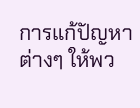การแก้ปัญหาต่างๆ ให้พว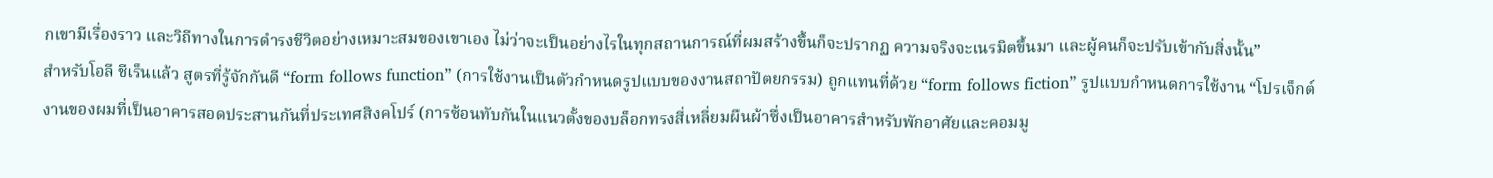กเขามีเรื่องราว และวิถีทางในการดำรงชีวิตอย่างเหมาะสมของเขาเอง ไม่ว่าจะเป็นอย่างไรในทุกสถานการณ์ที่ผมสร้างขึ้นก็จะปรากฏ ความจริงจะเนรมิตขึ้นมา และผู้คนก็จะปรับเข้ากับสิ่งนั้น”
สำหรับโอลี ชีเร็นแล้ว สูตรที่รู้จักกันดี “form follows function” (การใช้งานเป็นตัวกำหนดรูปแบบของงานสถาปัตยกรรม) ถูกแทนที่ด้วย “form follows fiction” รูปแบบกำหนดการใช้งาน “โปรเจ็กต์งานของผมที่เป็นอาคารสอดประสานกันที่ประเทศสิงคโปร์ (การซ้อนทับกันในแนวตั้งของบล็อกทรงสี่เหลี่ยมผืนผ้าซึ่งเป็นอาคารสำหรับพักอาศัยและคอมมู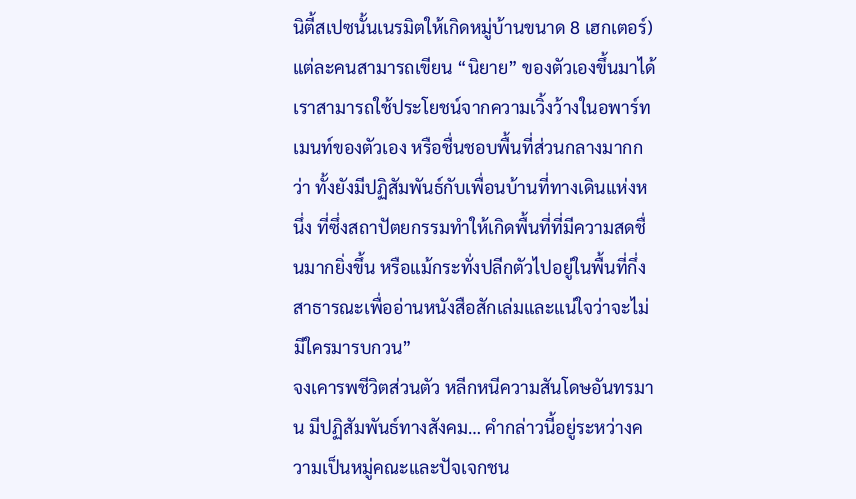นิตี้สเปซนั้นเนรมิตให้เกิดหมู่บ้านขนาด 8 เฮกเตอร์) แต่ละคนสามารถเขียน “นิยาย” ของตัวเองขึ้นมาได้ เราสามารถใช้ประโยชน์จากความเวิ้งว้างในอพาร์ทเมนท์ของตัวเอง หรือชื่นชอบพื้นที่ส่วนกลางมากกว่า ทั้งยังมีปฏิสัมพันธ์กับเพื่อนบ้านที่ทางเดินแห่งหนึ่ง ที่ซึ่งสถาปัตยกรรมทำให้เกิดพื้นที่ที่มีความสดชื่นมากยิ่งขึ้น หรือแม้กระทั่งปลีกตัวไปอยู่ในพื้นที่กึ่งสาธารณะเพื่ออ่านหนังสือสักเล่มและแน่ใจว่าจะไม่มีใครมารบกวน”
จงเคารพชีวิตส่วนตัว หลีกหนีความสันโดษอันทรมาน มีปฏิสัมพันธ์ทางสังคม… คำกล่าวนี้อยู่ระหว่างความเป็นหมู่คณะและปัจเจกชน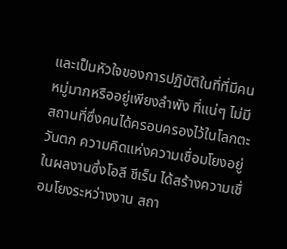และเป็นหัวใจของการปฏิบัติในที่ที่มีคนหมู่มากหรืออยู่เพียงลำพัง ที่แน่ๆ ไม่มีสถานที่ซึ่งคนได้ครอบครองไว้ในโลกตะวันตก ความคิดแห่งความเชื่อมโยงอยู่ในผลงานซึ่งโอลี ชีเร็น ได้สร้างความเชื่อมโยงระหว่างงาน สถา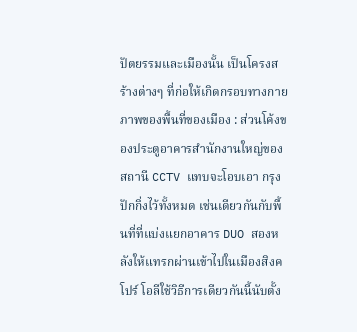ปัตยรรมและเมืองนั้น เป็นโครงสร้างต่างๆ ที่ก่อให้เกิดกรอบทางกายภาพของพื้นที่ของเมือง : ส่วนโค้งของประตูอาคารสำนักงานใหญ่ของสถานี CCTV แทบจะโอบเอา กรุงปักกิ่งไว้ทั้งหมด เช่นเดียวกันกับพื้นที่ที่แบ่งแยกอาคาร DUO สองหลังให้แทรกผ่านเข้าไปในเมืองสิงคโปร์ โอลีใช้วิธีการเดียวกันนี้นับตั้ง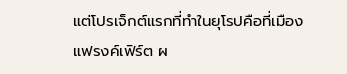แต่โปรเจ็กต์แรกที่ทำในยุโรปคือที่เมืองแฟรงค์เฟิร์ต ผ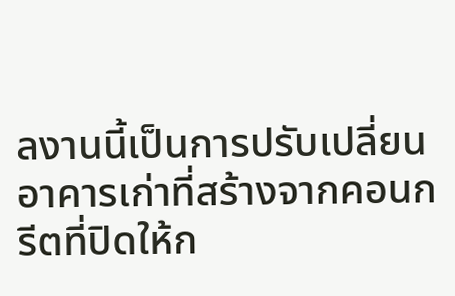ลงานนี้เป็นการปรับเปลี่ยนอาคารเก่าที่สร้างจากคอนกรีตที่ปิดให้ก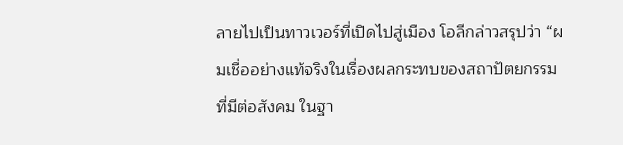ลายไปเป็นทาวเวอร์ที่เปิดไปสู่เมือง โอลีกล่าวสรุปว่า “ผมเชื่ออย่างแท้จริงในเรื่องผลกระทบของสถาปัตยกรรมที่มีต่อสังคม ในฐา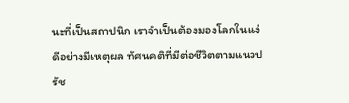นะที่เป็นสถาปนิก เราจำเป็นต้องมองโลกในแง่ดีอย่างมีเหตุผล ทัศนคติที่มีต่อชีวิตตามแนวปรัช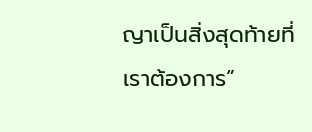ญาเป็นสิ่งสุดท้ายที่เราต้องการ”